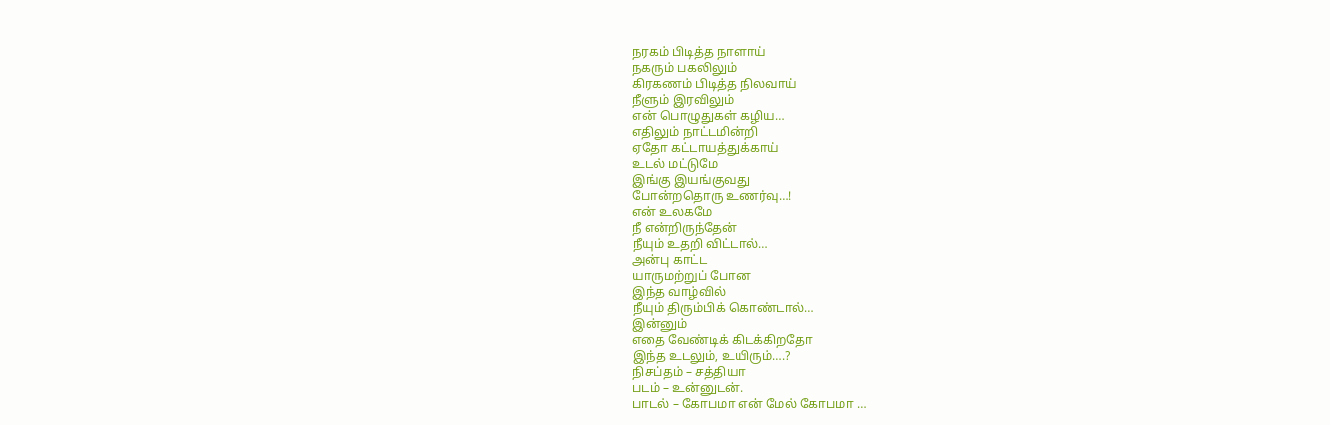நரகம் பிடித்த நாளாய்
நகரும் பகலிலும்
கிரகணம் பிடித்த நிலவாய்
நீளும் இரவிலும்
என் பொழுதுகள் கழிய…
எதிலும் நாட்டமின்றி
ஏதோ கட்டாயத்துக்காய்
உடல் மட்டுமே
இங்கு இயங்குவது
போன்றதொரு உணர்வு…!
என் உலகமே
நீ என்றிருந்தேன்
நீயும் உதறி விட்டால்…
அன்பு காட்ட
யாருமற்றுப் போன
இந்த வாழ்வில்
நீயும் திரும்பிக் கொண்டால்…
இன்னும்
எதை வேண்டிக் கிடக்கிறதோ
இந்த உடலும், உயிரும்….?
நிசப்தம் – சத்தியா
படம் – உன்னுடன்.
பாடல் – கோபமா என் மேல் கோபமா …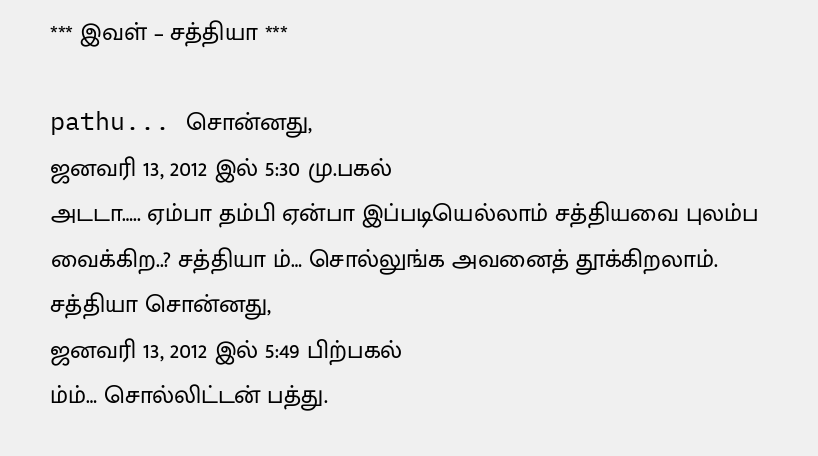*** இவள் – சத்தியா ***

pathu... சொன்னது,
ஜனவரி 13, 2012 இல் 5:30 மு.பகல்
அடடா….. ஏம்பா தம்பி ஏன்பா இப்படியெல்லாம் சத்தியவை புலம்ப வைக்கிற..? சத்தியா ம்… சொல்லுங்க அவனைத் தூக்கிறலாம்.
சத்தியா சொன்னது,
ஜனவரி 13, 2012 இல் 5:49 பிற்பகல்
ம்ம்… சொல்லிட்டன் பத்து.